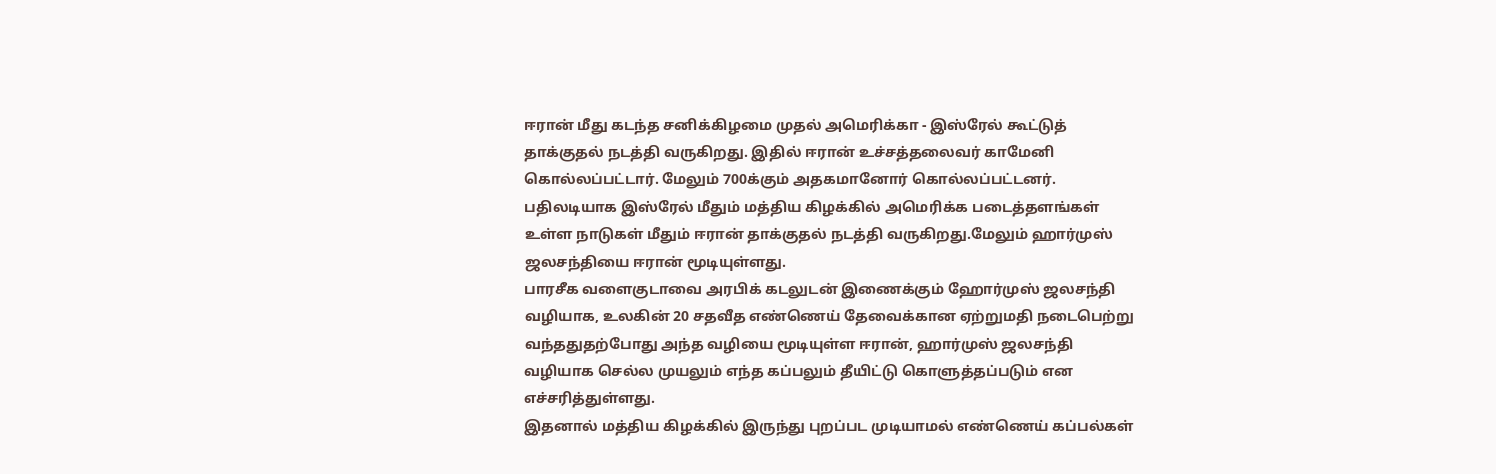ஈரான் மீது கடந்த சனிக்கிழமை முதல் அமெரிக்கா - இஸ்ரேல் கூட்டுத் தாக்குதல் நடத்தி வருகிறது. இதில் ஈரான் உச்சத்தலைவர் காமேனி கொல்லப்பட்டார். மேலும் 700க்கும் அதகமானோர் கொல்லப்பட்டனர்.
பதிலடியாக இஸ்ரேல் மீதும் மத்திய கிழக்கில் அமெரிக்க படைத்தளங்கள் உள்ள நாடுகள் மீதும் ஈரான் தாக்குதல் நடத்தி வருகிறது.மேலும் ஹார்முஸ் ஜலசந்தியை ஈரான் மூடியுள்ளது.
பாரசீக வளைகுடாவை அரபிக் கடலுடன் இணைக்கும் ஹோர்முஸ் ஜலசந்தி வழியாக, உலகின் 20 சதவீத எண்ணெய் தேவைக்கான ஏற்றுமதி நடைபெற்று வந்ததுதற்போது அந்த வழியை மூடியுள்ள ஈரான், ஹார்முஸ் ஜலசந்தி வழியாக செல்ல முயலும் எந்த கப்பலும் தீயிட்டு கொளுத்தப்படும் என எச்சரித்துள்ளது.
இதனால் மத்திய கிழக்கில் இருந்து புறப்பட முடியாமல் எண்ணெய் கப்பல்கள்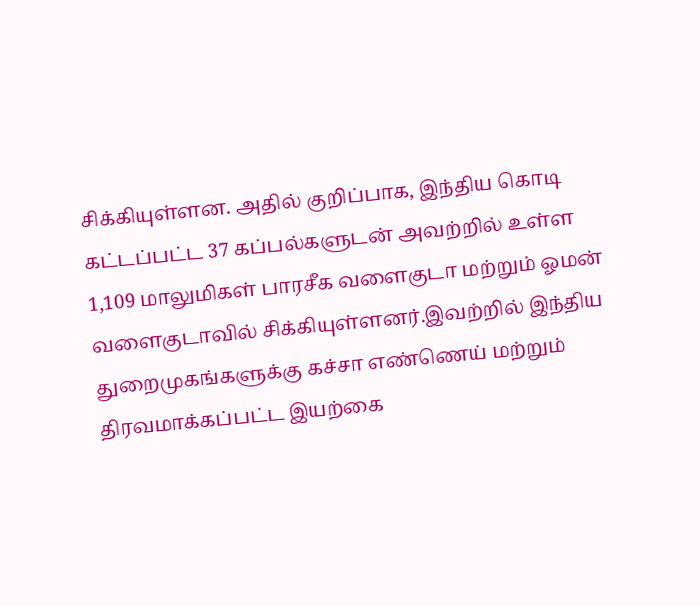சிக்கியுள்ளன. அதில் குறிப்பாக, இந்திய கொடி கட்டப்பட்ட 37 கப்பல்களுடன் அவற்றில் உள்ள 1,109 மாலுமிகள் பாரசீக வளைகுடா மற்றும் ஓமன் வளைகுடாவில் சிக்கியுள்ளனர்.இவற்றில் இந்திய துறைமுகங்களுக்கு கச்சா எண்ணெய் மற்றும் திரவமாக்கப்பட்ட இயற்கை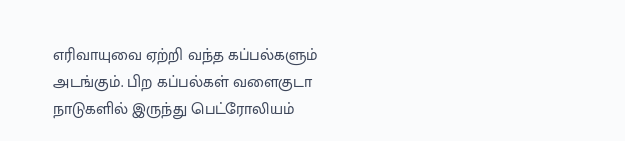எரிவாயுவை ஏற்றி வந்த கப்பல்களும் அடங்கும். பிற கப்பல்கள் வளைகுடா நாடுகளில் இருந்து பெட்ரோலியம்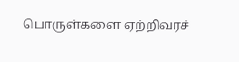பொருள்களை ஏற்றிவரச்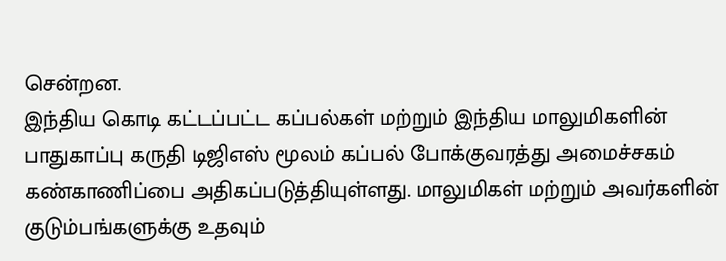சென்றன.
இந்திய கொடி கட்டப்பட்ட கப்பல்கள் மற்றும் இந்திய மாலுமிகளின் பாதுகாப்பு கருதி டிஜிஎஸ் மூலம் கப்பல் போக்குவரத்து அமைச்சகம் கண்காணிப்பை அதிகப்படுத்தியுள்ளது. மாலுமிகள் மற்றும் அவர்களின் குடும்பங்களுக்கு உதவும்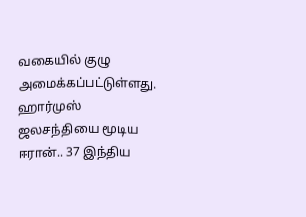வகையில் குழு அமைக்கப்பட்டுள்ளது.
ஹார்முஸ் ஜலசந்தியை மூடிய ஈரான்.. 37 இந்திய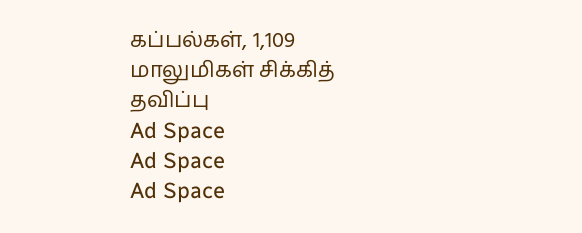கப்பல்கள், 1,109 மாலுமிகள் சிக்கித் தவிப்பு
Ad Space
Ad Space
Ad Space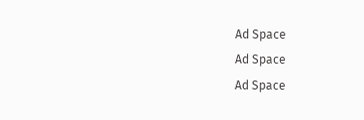Ad Space
Ad Space
Ad Space